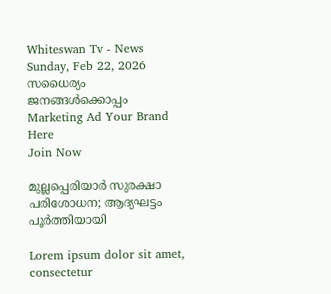Whiteswan Tv - News
Sunday, Feb 22, 2026
സധൈര്യം ജനങ്ങൾക്കൊപ്പം
Marketing Ad Your Brand
Here
Join Now

മുല്ലപ്പെരിയാർ സുരക്ഷാ പരിശോധന; ആദ്യഘട്ടം പൂർത്തിയായി

Lorem ipsum dolor sit amet, consectetur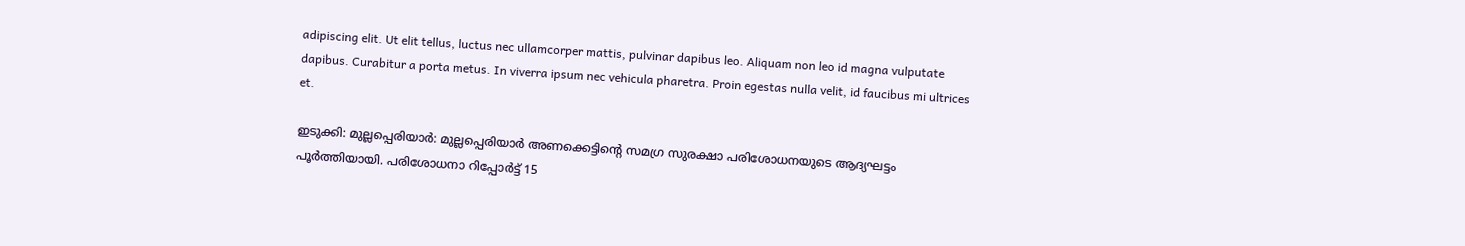adipiscing elit. Ut elit tellus, luctus nec ullamcorper mattis, pulvinar dapibus leo. Aliquam non leo id magna vulputate dapibus. Curabitur a porta metus. In viverra ipsum nec vehicula pharetra. Proin egestas nulla velit, id faucibus mi ultrices et.

ഇടുക്കി: മുല്ലപ്പെരിയാർ: മുല്ലപ്പെരിയാർ അണക്കെട്ടിന്റെ സമഗ്ര സുരക്ഷാ പരിശോധനയുടെ ആദ്യഘട്ടം പൂർത്തിയായി. പരിശോധനാ റിപ്പോർട്ട് 15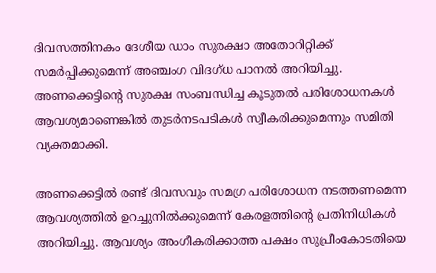ദിവസത്തിനകം ദേശീയ ഡാം സുരക്ഷാ അതോറിറ്റിക്ക് സമർപ്പിക്കുമെന്ന് അഞ്ചംഗ വിദഗ്ധ പാനൽ അറിയിച്ചു. അണക്കെട്ടിന്റെ സുരക്ഷ സംബന്ധിച്ച കൂടുതൽ പരിശോധനകൾ ആവശ്യമാണെങ്കിൽ തുടർനടപടികൾ സ്വീകരിക്കുമെന്നും സമിതി വ്യക്തമാക്കി.

അണക്കെട്ടിൽ രണ്ട് ദിവസവും സമഗ്ര പരിശോധന നടത്തണമെന്ന ആവശ്യത്തിൽ ഉറച്ചുനിൽക്കുമെന്ന് കേരളത്തിന്റെ പ്രതിനിധികൾ അറിയിച്ചു. ആവശ്യം അംഗീകരിക്കാത്ത പക്ഷം സുപ്രീംകോടതിയെ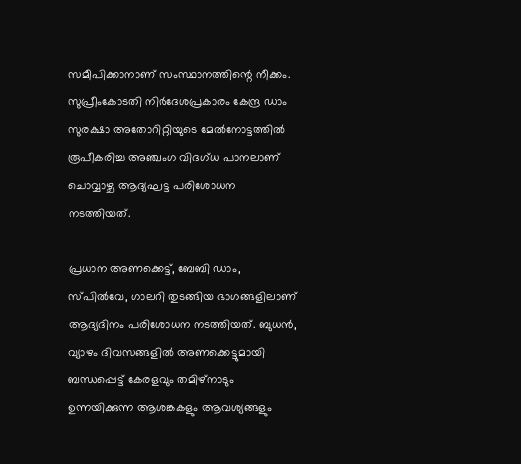സമീപിക്കാനാണ് സംസ്ഥാനത്തിന്റെ നീക്കം. സുപ്രീംകോടതി നിർദേശപ്രകാരം കേന്ദ്ര ഡാം സുരക്ഷാ അതോറിറ്റിയുടെ മേൽനോട്ടത്തിൽ രൂപീകരിച്ച അഞ്ചംഗ വിദഗ്ധ പാനലാണ് ചൊവ്വാഴ്ച ആദ്യഘട്ട പരിശോധന നടത്തിയത്.

പ്രധാന അണക്കെട്ട്, ബേബി ഡാം, സ്പിൽവേ, ഗാലറി തുടങ്ങിയ ഭാഗങ്ങളിലാണ് ആദ്യദിനം പരിശോധന നടത്തിയത്. ബുധൻ, വ്യാഴം ദിവസങ്ങളിൽ അണക്കെട്ടുമായി ബന്ധപ്പെട്ട് കേരളവും തമിഴ്നാടും ഉന്നയിക്കുന്ന ആശങ്കകളും ആവശ്യങ്ങളും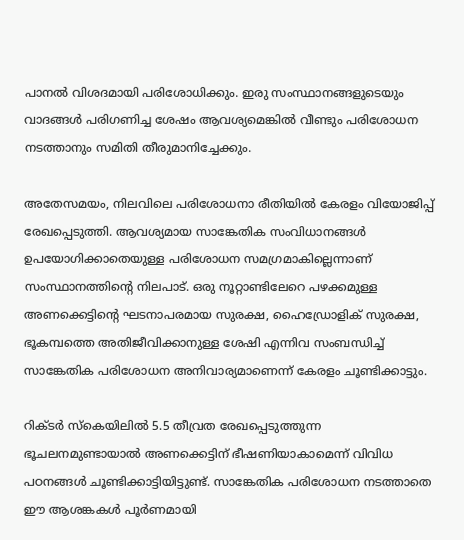പാനൽ വിശദമായി പരിശോധിക്കും. ഇരു സംസ്ഥാനങ്ങളുടെയും വാദങ്ങൾ പരിഗണിച്ച ശേഷം ആവശ്യമെങ്കിൽ വീണ്ടും പരിശോധന നടത്താനും സമിതി തീരുമാനിച്ചേക്കും.

അതേസമയം, നിലവിലെ പരിശോധനാ രീതിയിൽ കേരളം വിയോജിപ്പ് രേഖപ്പെടുത്തി. ആവശ്യമായ സാങ്കേതിക സംവിധാനങ്ങൾ ഉപയോഗിക്കാതെയുള്ള പരിശോധന സമഗ്രമാകില്ലെന്നാണ് സംസ്ഥാനത്തിന്റെ നിലപാട്. ഒരു നൂറ്റാണ്ടിലേറെ പഴക്കമുള്ള അണക്കെട്ടിന്റെ ഘടനാപരമായ സുരക്ഷ, ഹൈഡ്രോളിക് സുരക്ഷ, ഭൂകമ്പത്തെ അതിജീവിക്കാനുള്ള ശേഷി എന്നിവ സംബന്ധിച്ച് സാങ്കേതിക പരിശോധന അനിവാര്യമാണെന്ന് കേരളം ചൂണ്ടിക്കാട്ടും.

റിക്ടർ സ്‌കെയിലിൽ 5.5 തീവ്രത രേഖപ്പെടുത്തുന്ന ഭൂചലനമുണ്ടായാൽ അണക്കെട്ടിന് ഭീഷണിയാകാമെന്ന് വിവിധ പഠനങ്ങൾ ചൂണ്ടിക്കാട്ടിയിട്ടുണ്ട്. സാങ്കേതിക പരിശോധന നടത്താതെ ഈ ആശങ്കകൾ പൂർണമായി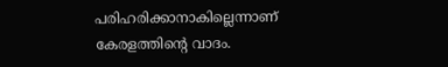പരിഹരിക്കാനാകില്ലെന്നാണ് കേരളത്തിന്റെ വാദം.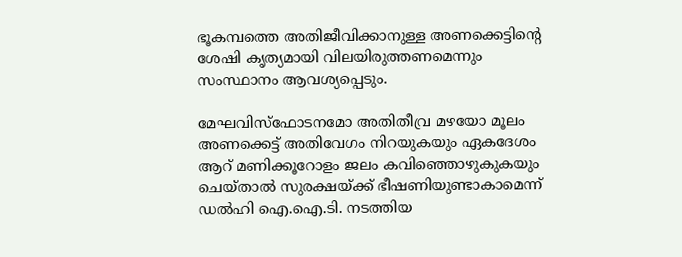ഭൂകമ്പത്തെ അതിജീവിക്കാനുള്ള അണക്കെട്ടിന്റെ ശേഷി കൃത്യമായി വിലയിരുത്തണമെന്നും സംസ്ഥാനം ആവശ്യപ്പെടും.

മേഘവിസ്ഫോടനമോ അതിതീവ്ര മഴയോ മൂലം അണക്കെട്ട് അതിവേഗം നിറയുകയും ഏകദേശം ആറ് മണിക്കൂറോളം ജലം കവിഞ്ഞൊഴുകുകയും ചെയ്താൽ സുരക്ഷയ്ക്ക് ഭീഷണിയുണ്ടാകാമെന്ന് ഡൽഹി ഐ.ഐ.ടി. നടത്തിയ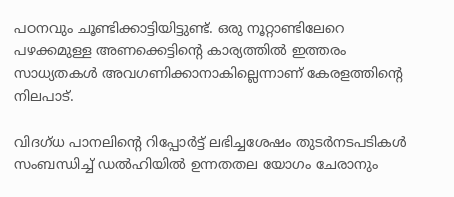പഠനവും ചൂണ്ടിക്കാട്ടിയിട്ടുണ്ട്. ഒരു നൂറ്റാണ്ടിലേറെ പഴക്കമുള്ള അണക്കെട്ടിന്റെ കാര്യത്തിൽ ഇത്തരം സാധ്യതകൾ അവഗണിക്കാനാകില്ലെന്നാണ് കേരളത്തിന്റെ നിലപാട്.

വിദഗ്ധ പാനലിന്റെ റിപ്പോർട്ട് ലഭിച്ചശേഷം തുടർനടപടികൾ സംബന്ധിച്ച് ഡൽഹിയിൽ ഉന്നതതല യോഗം ചേരാനും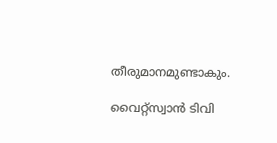തീരുമാനമുണ്ടാകും.

വൈറ്റ്സ്വാൻ ടിവി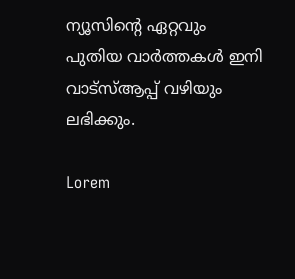ന്യൂസിന്റെ ഏറ്റവും പുതിയ വാർത്തകൾ ഇനി വാട്സ്ആപ്പ് വഴിയും ലഭിക്കും.

Lorem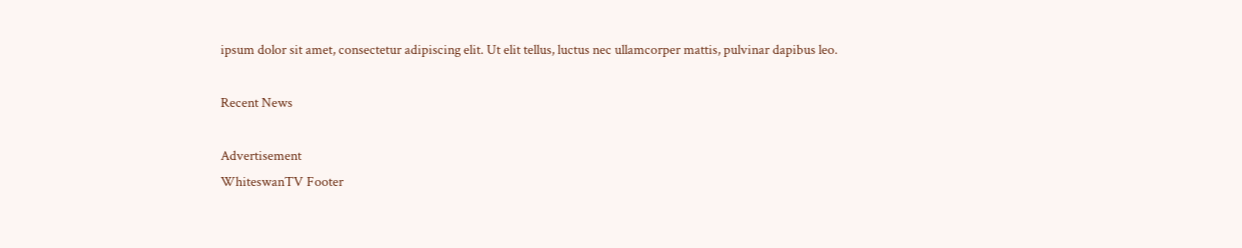ipsum dolor sit amet, consectetur adipiscing elit. Ut elit tellus, luctus nec ullamcorper mattis, pulvinar dapibus leo.

Recent News

Advertisement
WhiteswanTV Footer